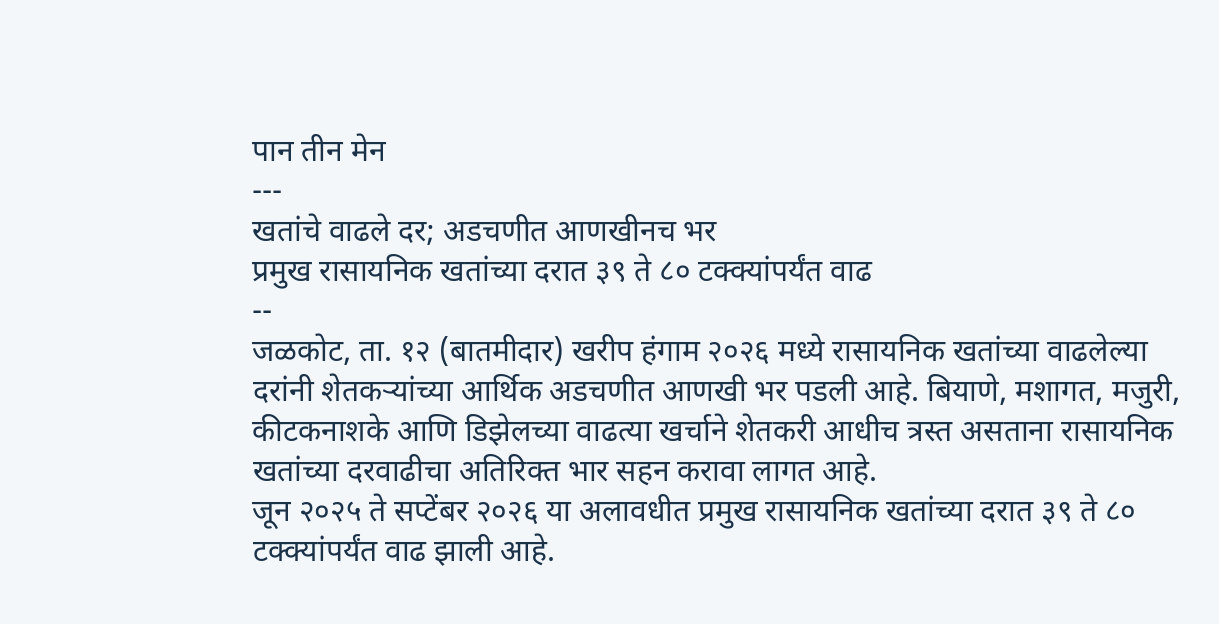पान तीन मेन
---
खतांचे वाढले दर; अडचणीत आणखीनच भर
प्रमुख रासायनिक खतांच्या दरात ३९ ते ८० टक्क्यांपर्यंत वाढ
--
जळकोट, ता. १२ (बातमीदार) खरीप हंगाम २०२६ मध्ये रासायनिक खतांच्या वाढलेल्या दरांनी शेतकऱ्यांच्या आर्थिक अडचणीत आणखी भर पडली आहे. बियाणे, मशागत, मजुरी, कीटकनाशके आणि डिझेलच्या वाढत्या खर्चाने शेतकरी आधीच त्रस्त असताना रासायनिक खतांच्या दरवाढीचा अतिरिक्त भार सहन करावा लागत आहे.
जून २०२५ ते सप्टेंबर २०२६ या अलावधीत प्रमुख रासायनिक खतांच्या दरात ३९ ते ८० टक्क्यांपर्यंत वाढ झाली आहे.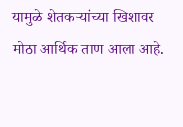यामुळे शेतकऱ्यांच्या खिशावर मोठा आर्थिक ताण आला आहे.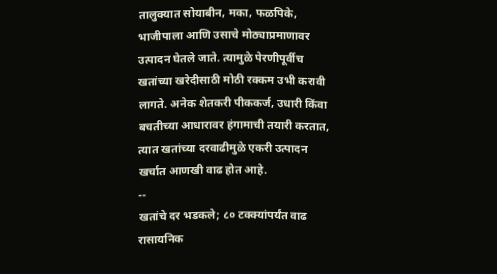तालुक्यात सोयाबीन, मका, फळपिके, भाजीपाला आणि उसाचे मोठ्याप्रमाणावर उत्पादन घेतले जाते. त्यामुळे पेरणीपूर्वीच खतांच्या खरेदीसाठी मोठी रक्कम उभी करावी लागते. अनेक शेतकरी पीककर्ज, उधारी किंवा बचतीच्या आधारावर हंगामाची तयारी करतात, त्यात खतांच्या दरवाढीमुळे एकरी उत्पादन खर्चात आणखी वाढ होत आहे.
--
खतांचे दर भडकले; ८० टक्क्यांपर्यंत वाढ
रासायनिक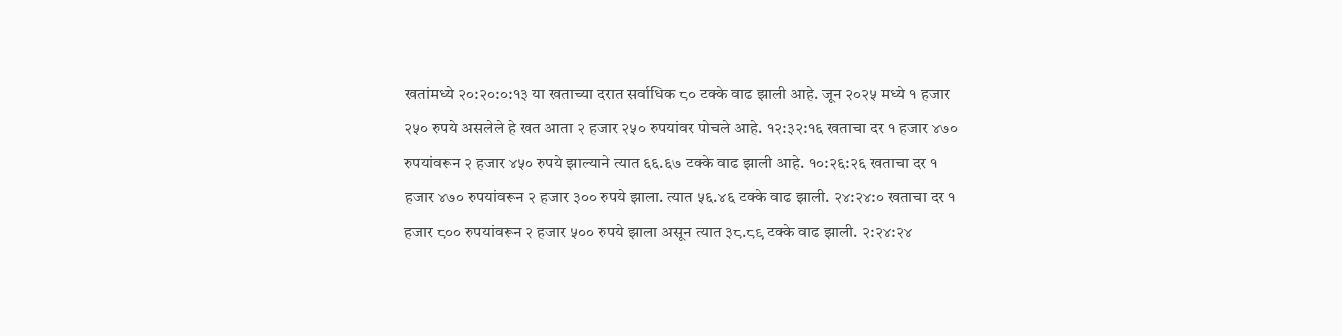खतांमध्ये २०:२०:०:१३ या खताच्या दरात सर्वाधिक ८० टक्के वाढ झाली आहे. जून २०२५ मध्ये १ हजार २५० रुपये असलेले हे खत आता २ हजार २५० रुपयांवर पोचले आहे. १२:३२:१६ खताचा दर १ हजार ४७० रुपयांवरून २ हजार ४५० रुपये झाल्याने त्यात ६६.६७ टक्के वाढ झाली आहे. १०:२६:२६ खताचा दर १ हजार ४७० रुपयांवरून २ हजार ३०० रुपये झाला. त्यात ५६.४६ टक्के वाढ झाली. २४:२४:० खताचा दर १ हजार ८०० रुपयांवरून २ हजार ५०० रुपये झाला असून त्यात ३८.८९ टक्के वाढ झाली. २:२४:२४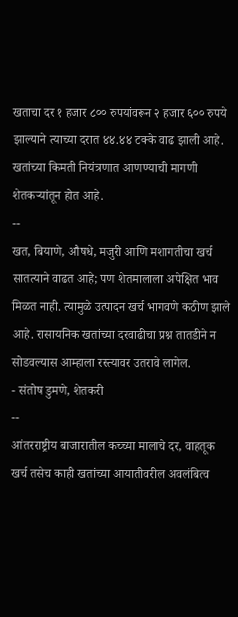खताचा दर १ हजार ८०० रुपयांवरून २ हजार ६०० रुपये झाल्याने त्याच्या दरात ४४.४४ टक्के वाढ झाली आहे. खतांच्या किमती नियंत्रणात आणण्याची मागणी शेतकऱ्यांतून होत आहे.
--
खत, बियाणे, औषधे, मजुरी आणि मशागतीचा खर्च सातत्याने वाढत आहे; पण शेतमालाला अपेक्षित भाव मिळत नाही. त्यामुळे उत्पादन खर्च भागवणे कठीण झाले आहे. रासायनिक खतांच्या दरवाढीचा प्रश्न तातडीने न सोडवल्यास आम्हाला रस्त्यावर उतरावे लागेल.
- संतोष डुमणे, शेतकरी
--
आंतरराष्ट्रीय बाजारातील कच्च्या मालाचे दर, वाहतूक खर्च तसेच काही खतांच्या आयातीवरील अवलंबित्व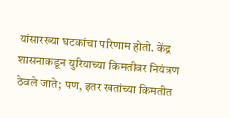यांसारख्या घटकांचा परिणाम होतो. केंद्र शासनाकडून युरियाच्या किमतीवर नियंत्रण ठेवले जाते; पण, इतर खतांच्या किमतीत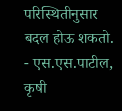परिस्थितीनुसार बदल होऊ शकतो.
- एस.एस.पाटील, कृषी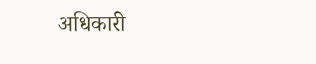अधिकारी